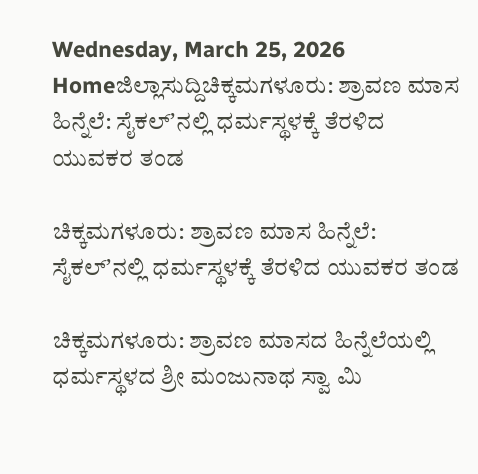Wednesday, March 25, 2026
Homeಜಿಲ್ಲಾಸುದ್ದಿಚಿಕ್ಕಮಗಳೂರು: ಶ್ರಾವಣ ಮಾಸ ಹಿನ್ನೆಲೆ: ಸೈಕಲ್‌ʼನಲ್ಲಿ ಧರ್ಮಸ್ಥಳಕ್ಕೆ ತೆರಳಿದ ಯುವಕರ ತಂಡ

ಚಿಕ್ಕಮಗಳೂರು: ಶ್ರಾವಣ ಮಾಸ ಹಿನ್ನೆಲೆ: ಸೈಕಲ್‌ʼನಲ್ಲಿ ಧರ್ಮಸ್ಥಳಕ್ಕೆ ತೆರಳಿದ ಯುವಕರ ತಂಡ

ಚಿಕ್ಕಮಗಳೂರು: ಶ್ರಾವಣ ಮಾಸದ ಹಿನ್ನೆಲೆಯಲ್ಲಿ ಧರ್ಮಸ್ಥಳದ ಶ್ರೀ ಮಂಜುನಾಥ ಸ್ವಾ ಮಿ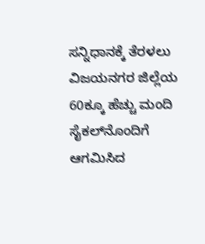ಸನ್ನಿಧಾನಕ್ಕೆ ತೆರಳಲು ವಿಜಯನಗರ ಜಿಲ್ಲೆಯ 60ಕ್ಕೂ ಹೆಚ್ಚು ಮಂದಿ ಸೈಕಲ್‌ನೊಂದಿಗೆ ಆಗಮಿಸಿದ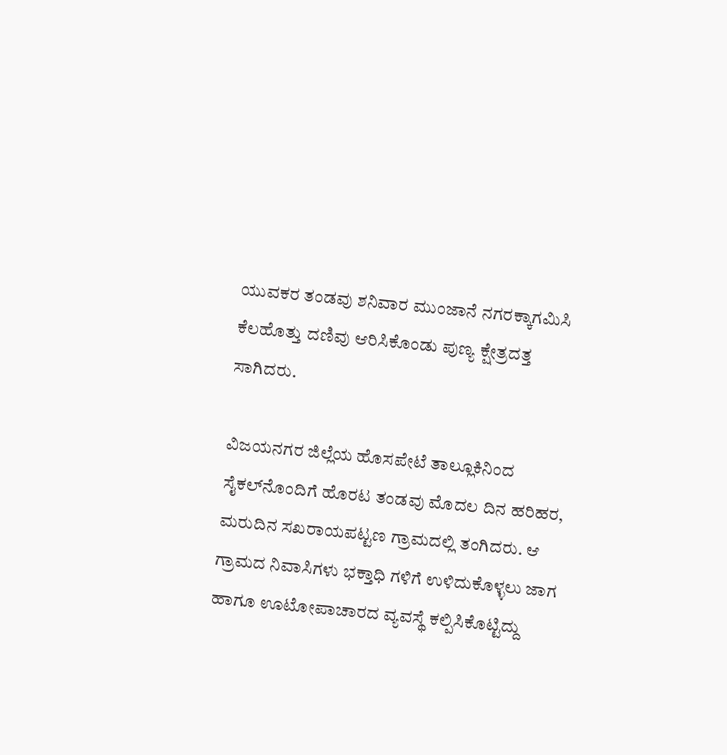ಯುವಕರ ತಂಡವು ಶನಿವಾರ ಮುಂಜಾನೆ ನಗರಕ್ಕಾಗಮಿಸಿ ಕೆಲಹೊತ್ತು ದಣಿವು ಆರಿಸಿಕೊಂಡು ಪುಣ್ಯ ಕ್ಷೇತ್ರದತ್ತ ಸಾಗಿದರು.

ವಿಜಯನಗರ ಜಿಲ್ಲೆಯ ಹೊಸಪೇಟೆ ತಾಲ್ಲೂಕಿನಿಂದ ಸೈಕಲ್‌ನೊಂದಿಗೆ ಹೊರಟ ತಂಡವು ಮೊದಲ ದಿನ ಹರಿಹರ, ಮರುದಿನ ಸಖರಾಯಪಟ್ಟಣ ಗ್ರಾಮದಲ್ಲಿ ತಂಗಿದರು. ಆ ಗ್ರಾಮದ ನಿವಾಸಿಗಳು ಭಕ್ತಾಧಿ ಗಳಿಗೆ ಉಳಿದುಕೊಳ್ಳಲು ಜಾಗ ಹಾಗೂ ಊಟೋಪಾಚಾರದ ವ್ಯವಸ್ಥೆ ಕಲ್ಪಿಸಿಕೊಟ್ಟಿದ್ದು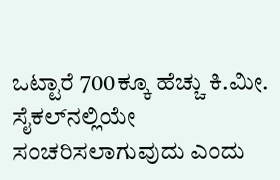ಒಟ್ಟಾರೆ 700ಕ್ಕೂ ಹೆಚ್ಚು ಕಿ.ಮೀ. ಸೈಕಲ್‌ನಲ್ಲಿಯೇ ಸಂಚರಿಸಲಾಗುವುದು ಎಂದು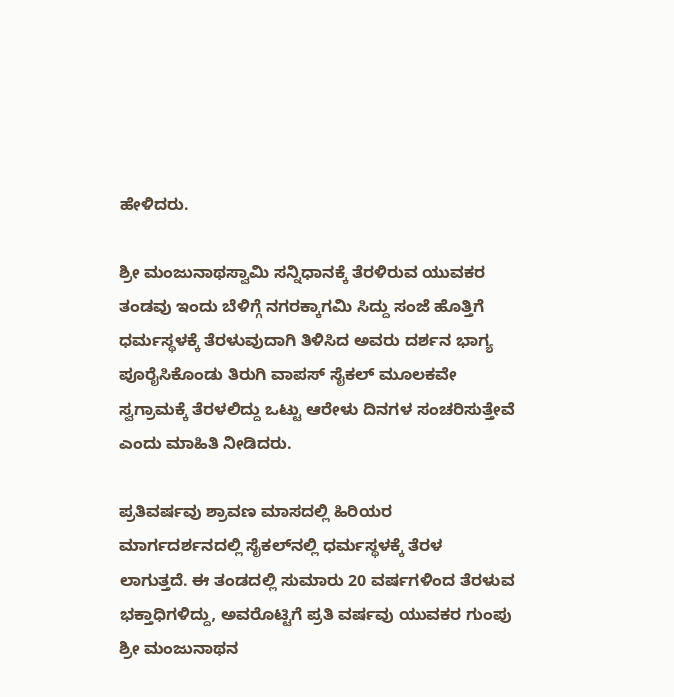ಹೇಳಿದರು.

ಶ್ರೀ ಮಂಜುನಾಥಸ್ವಾಮಿ ಸನ್ನಿಧಾನಕ್ಕೆ ತೆರಳಿರುವ ಯುವಕರ ತಂಡವು ಇಂದು ಬೆಳಿಗ್ಗೆ ನಗರಕ್ಕಾಗಮಿ ಸಿದ್ದು ಸಂಜೆ ಹೊತ್ತಿಗೆ ಧರ್ಮಸ್ಥಳಕ್ಕೆ ತೆರಳುವುದಾಗಿ ತಿಳಿಸಿದ ಅವರು ದರ್ಶನ ಭಾಗ್ಯ ಪೂರೈಸಿಕೊಂಡು ತಿರುಗಿ ವಾಪಸ್ ಸೈಕಲ್ ಮೂಲಕವೇ ಸ್ವಗ್ರಾಮಕ್ಕೆ ತೆರಳಲಿದ್ದು ಒಟ್ಟು ಆರೇಳು ದಿನಗಳ ಸಂಚರಿಸುತ್ತೇವೆ ಎಂದು ಮಾಹಿತಿ ನೀಡಿದರು.

ಪ್ರತಿವರ್ಷವು ಶ್ರಾವಣ ಮಾಸದಲ್ಲಿ ಹಿರಿಯರ ಮಾರ್ಗದರ್ಶನದಲ್ಲಿ ಸೈಕಲ್‌ನಲ್ಲಿ ಧರ್ಮಸ್ಥಳಕ್ಕೆ ತೆರಳ ಲಾಗುತ್ತದೆ. ಈ ತಂಡದಲ್ಲಿ ಸುಮಾರು 20 ವರ್ಷಗಳಿಂದ ತೆರಳುವ ಭಕ್ತಾಧಿಗಳಿದ್ದು, ಅವರೊಟ್ಟಿಗೆ ಪ್ರತಿ ವರ್ಷವು ಯುವಕರ ಗುಂಪು ಶ್ರೀ ಮಂಜುನಾಥನ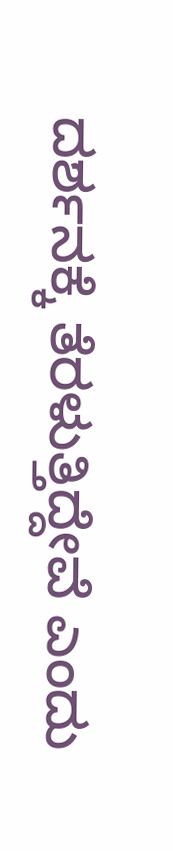ದರ್ಶನಕ್ಕೆ ತೆರಳುತ್ತಿದ್ದೇವೆ ಎಂದು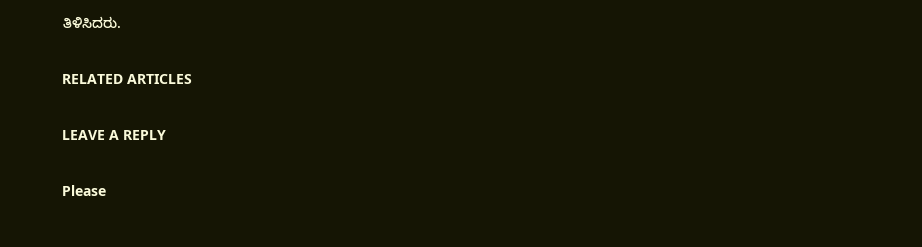ತಿಳಿಸಿದರು.

RELATED ARTICLES

LEAVE A REPLY

Please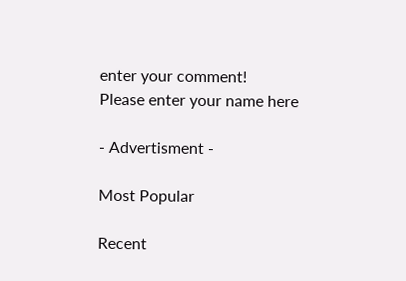enter your comment!
Please enter your name here

- Advertisment -

Most Popular

Recent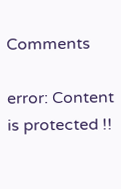Comments

error: Content is protected !!